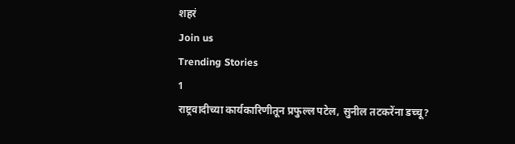शहरं
Join us
Trending Stories
1
राष्ट्रवादीच्या कार्यकारिणीतून प्रफुल्ल पटेल, सुनील तटकरेंना डच्चू?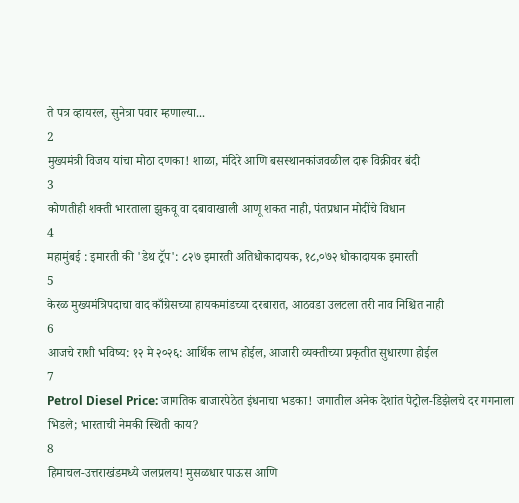ते पत्र व्हायरल, सुनेत्रा पवार म्हणाल्या...
2
मुख्यमंत्री विजय यांचा मोठा दणका! शाळा, मंदिरे आणि बसस्थानकांजवळील दारू विक्रीवर बंदी
3
कोणतीही शक्ती भारताला झुकवू वा दबावाखाली आणू शकत नाही, पंतप्रधान मोदींचे विधान
4
महामुंबई : इमारती की 'डेथ ट्रॅप': ८२७ इमारती अतिधोकादायक, १८,०७२ धोकादायक इमारती
5
केरळ मुख्यमंत्रिपदाचा वाद काँग्रेसच्या हायकमांडच्या दरबारात, आठवडा उलटला तरी नाव निश्चित नाही
6
आजचे राशी भविष्य: १२ मे २०२६: आर्थिक लाभ होईल, आजारी व्यक्तीच्या प्रकृतीत सुधारणा होईल
7
Petrol Diesel Price: जागतिक बाजारपेठेत इंधनाचा भडका! जगातील अनेक देशांत पेट्रोल-डिझेलचे दर गगनाला भिडले; भारताची नेमकी स्थिती काय?
8
हिमाचल-उत्तराखंडमध्ये जलप्रलय! मुसळधार पाऊस आणि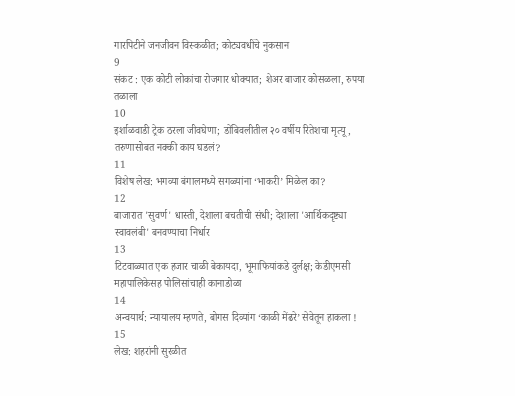गारपिटीने जनजीवन विस्कळीत; कोट्यवधींचे नुकसान
9
संकट : एक कोटी लोकांचा रोजगार धोक्यात; शेअर बाजार कोसळला, रुपया तळाला
10
इर्शाळवाडी ट्रेक ठरला जीवघेणा; डोंबिवलीतील २० वर्षीय रितेशचा मृत्यू, तरुणासोबत नक्की काय घडलं?
11
विशेष लेख: भगव्या बंगालमध्ये सगळ्यांना ‘भाकरी’ मिळेल का?
12
बाजारात 'सुवर्ण' धास्ती, देशाला बचतीची संधी; देशाला 'आर्थिकदृष्ट्या स्वावलंबी' बनवण्याचा निर्धार
13
टिटवाळ्यात एक हजार चाळी बेकायदा, भूमाफियांकडे दुर्लक्ष; केडीएमसी महापालिकेसह पोलिसांचाही कानाडोळा
14
अन्वयार्थ: न्यायालय म्हणते, बोगस दिव्यांग ‘काळी मेंढरे’ सेवेतून हाकला !
15
लेख: शहरांनी सुरळीत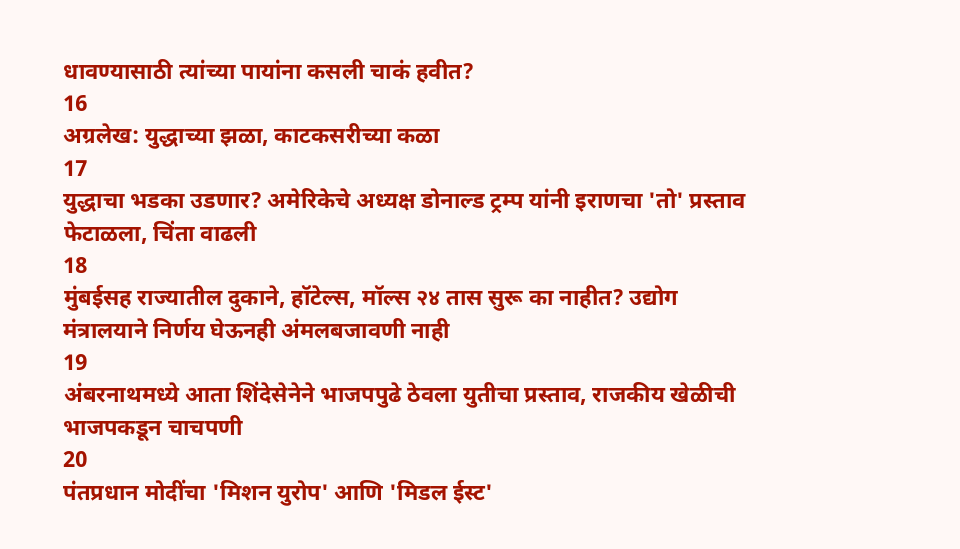धावण्यासाठी त्यांच्या पायांना कसली चाकं हवीत?
16
अग्रलेख: युद्धाच्या झळा, काटकसरीच्या कळा
17
युद्धाचा भडका उडणार? अमेरिकेचे अध्यक्ष डोनाल्ड ट्रम्प यांनी इराणचा 'तो' प्रस्ताव फेटाळला, चिंता वाढली
18
मुंबईसह राज्यातील दुकाने, हॉटेल्स, मॉल्स २४ तास सुरू का नाहीत? उद्योग मंत्रालयाने निर्णय घेऊनही अंमलबजावणी नाही
19
अंबरनाथमध्ये आता शिंदेसेनेने भाजपपुढे ठेवला युतीचा प्रस्ताव, राजकीय खेळीची भाजपकडून चाचपणी
20
पंतप्रधान मोदींचा 'मिशन युरोप' आणि 'मिडल ईस्ट'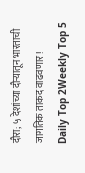दौरा; ५ देशांच्या दौऱ्यातून भारताची जागतिक ताकद वाढवणार!
Daily Top 2Weekly Top 5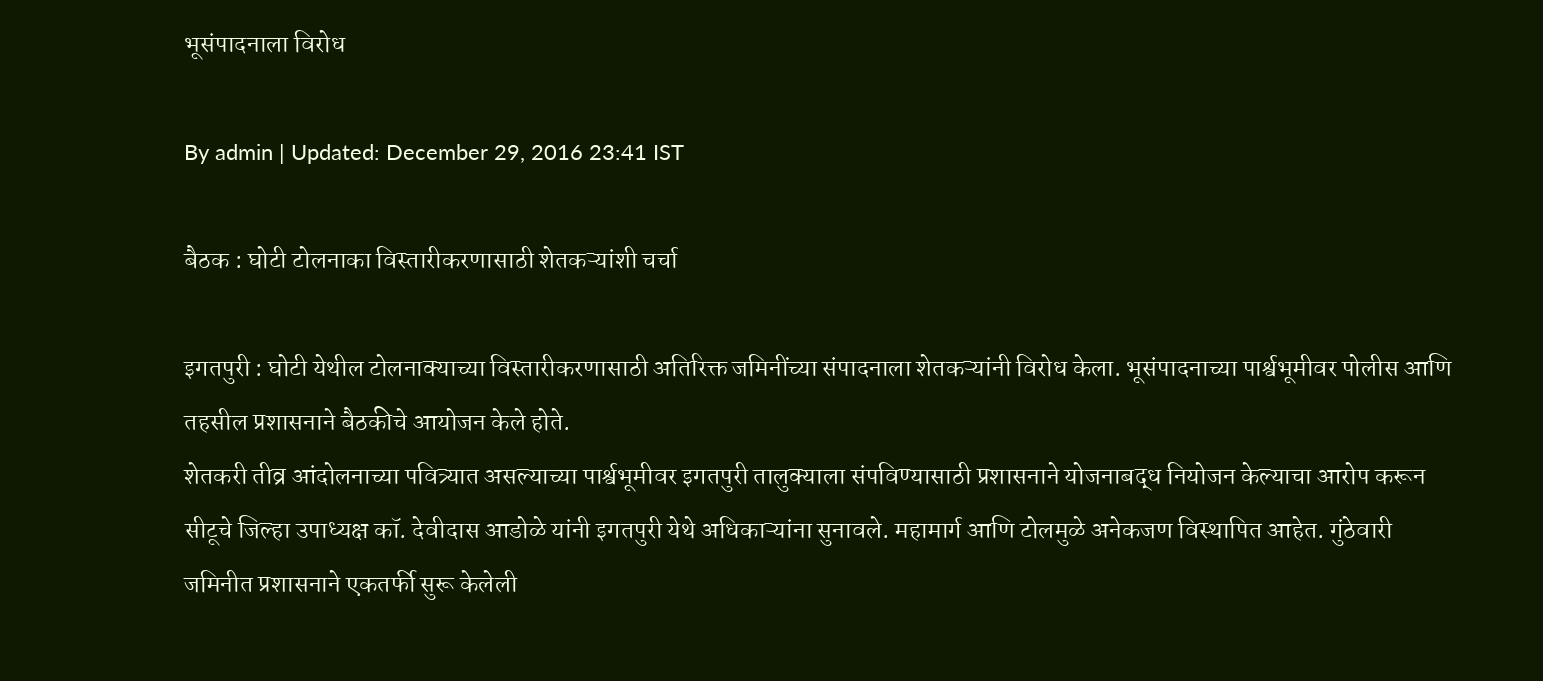भूसंपादनाला विरोध

By admin | Updated: December 29, 2016 23:41 IST

बैठक : घोटी टोलनाका विस्तारीकरणासाठी शेतकऱ्यांशी चर्चा

इगतपुरी : घोटी येथील टोलनाक्याच्या विस्तारीकरणासाठी अतिरिक्त जमिनींच्या संपादनाला शेतकऱ्यांनी विरोध केला. भूसंपादनाच्या पार्श्वभूमीवर पोलीस आणि तहसील प्रशासनाने बैठकीचे आयोजन केले होते.
शेतकरी तीव्र आंदोलनाच्या पवित्र्यात असल्याच्या पार्श्वभूमीवर इगतपुरी तालुक्याला संपविण्यासाठी प्रशासनाने योजनाबद्ध नियोजन केल्याचा आरोप करून सीटूचे जिल्हा उपाध्यक्ष कॉ. देवीदास आडोळे यांनी इगतपुरी येथे अधिकाऱ्यांना सुनावले. महामार्ग आणि टोलमुळे अनेकजण विस्थापित आहेत. गुंठेवारी जमिनीत प्रशासनाने एकतर्फी सुरू केलेली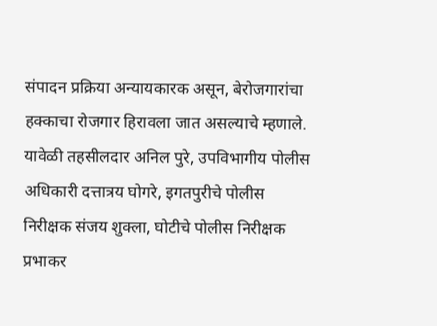संपादन प्रक्रिया अन्यायकारक असून, बेरोजगारांचा हक्काचा रोजगार हिरावला जात असल्याचे म्हणाले. यावेळी तहसीलदार अनिल पुरे, उपविभागीय पोलीस अधिकारी दत्तात्रय घोगरे, इगतपुरीचे पोलीस निरीक्षक संजय शुक्ला, घोटीचे पोलीस निरीक्षक प्रभाकर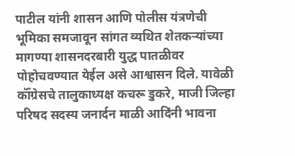पाटील यांनी शासन आणि पोलीस यंत्रणेची भूमिका समजावून सांगत व्यथित शेतकऱ्यांच्या मागण्या शासनदरबारी युद्ध पातळीवर पोहोचवण्यात येईल असे आश्वासन दिले. यावेळी कॉँग्रेसचे तालुकाध्यक्ष कचरू डुकरे, माजी जिल्हा परिषद सदस्य जनार्दन माळी आदिंनी भावना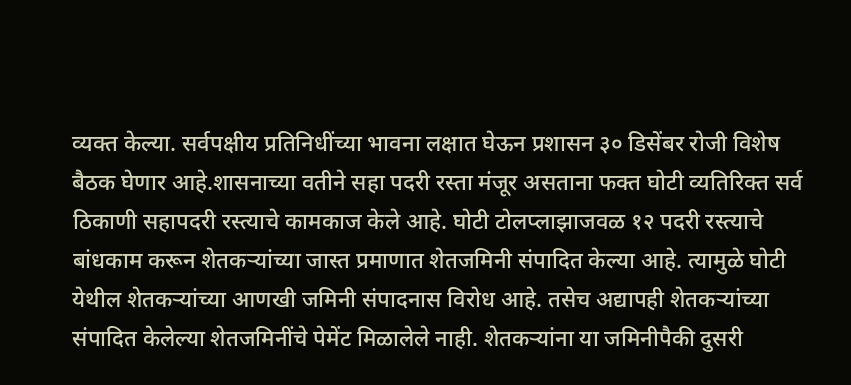व्यक्त केल्या. सर्वपक्षीय प्रतिनिधींच्या भावना लक्षात घेऊन प्रशासन ३० डिसेंबर रोजी विशेष बैठक घेणार आहे.शासनाच्या वतीने सहा पदरी रस्ता मंजूर असताना फक्त घोटी व्यतिरिक्त सर्व ठिकाणी सहापदरी रस्त्याचे कामकाज केले आहे. घोटी टोलप्लाझाजवळ १२ पदरी रस्त्याचे बांधकाम करून शेतकऱ्यांच्या जास्त प्रमाणात शेतजमिनी संपादित केल्या आहे. त्यामुळे घोटी येथील शेतकऱ्यांच्या आणखी जमिनी संपादनास विरोध आहे. तसेच अद्यापही शेतकऱ्यांच्या संपादित केलेल्या शेतजमिनींचे पेमेंट मिळालेले नाही. शेतकऱ्यांना या जमिनीपैकी दुसरी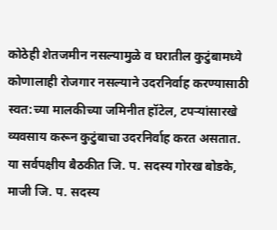कोठेही शेतजमीन नसल्यामुळे व घरातील कुटुंबामध्ये कोणालाही रोजगार नसल्याने उदरनिर्वाह करण्यासाठी स्वत:च्या मालकीच्या जमिनीत हॉटेल, टपऱ्यांसारखे व्यवसाय करून कुटुंबाचा उदरनिर्वाह करत असतात.
या सर्वपक्षीय बैठकीत जि. प. सदस्य गोरख बोडके, माजी जि. प. सदस्य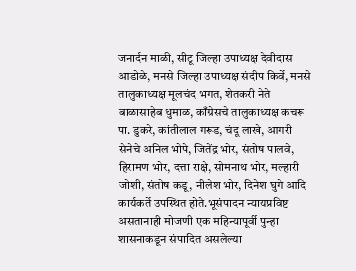जनार्दन माळी, सीटू जिल्हा उपाध्यक्ष देवीदास आडोळे, मनसे जिल्हा उपाध्यक्ष संदीप किर्वे, मनसे तालुकाध्यक्ष मूलचंद भगत, शेतकरी नेते बाळासाहेब धुमाळ, काँग्रेसचे तालुकाध्यक्ष कचरू पा. डुकरे, कांतीलाल गरूड, चंदू लाखे, आगरी सेनेचे अनिल भोपे, जितेंद्र भोर, संतोष पालवे, हिरामण भोर, दत्ता राक्षे, सोमनाथ भोर, मल्हारी जोशी, संतोष कडू, नीलेश भोर, दिनेश घुगे आदि कार्यकर्ते उपस्थित होते.भूसंपादन न्यायप्रविष्ट असतानाही मोजणी एक महिन्यापूर्वी पुन्हा शासनाकडून संपादित असलेल्या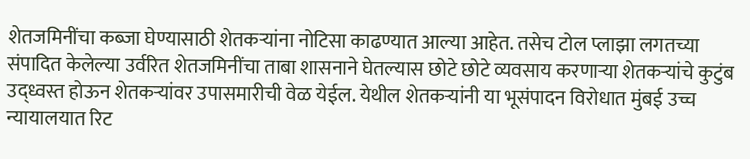शेतजमिनींचा कब्जा घेण्यासाठी शेतकऱ्यांना नोटिसा काढण्यात आल्या आहेत. तसेच टोल प्लाझा लगतच्या संपादित केलेल्या उर्वरित शेतजमिनींचा ताबा शासनाने घेतल्यास छोटे छोटे व्यवसाय करणाऱ्या शेतकऱ्यांचे कुटुंब उद्ध्वस्त होऊन शेतकऱ्यांवर उपासमारीची वेळ येईल. येथील शेतकऱ्यांनी या भूसंपादन विरोधात मुंबई उच्च न्यायालयात रिट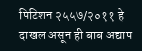पिटिशन २५५७/२०११ हे दाखल असून ही बाब अद्याप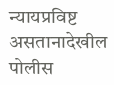न्यायप्रविष्ट असतानादेखील पोलीस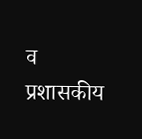व प्रशासकीय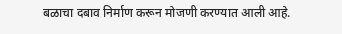बळाचा दबाव निर्माण करून मोजणी करण्यात आली आहे.